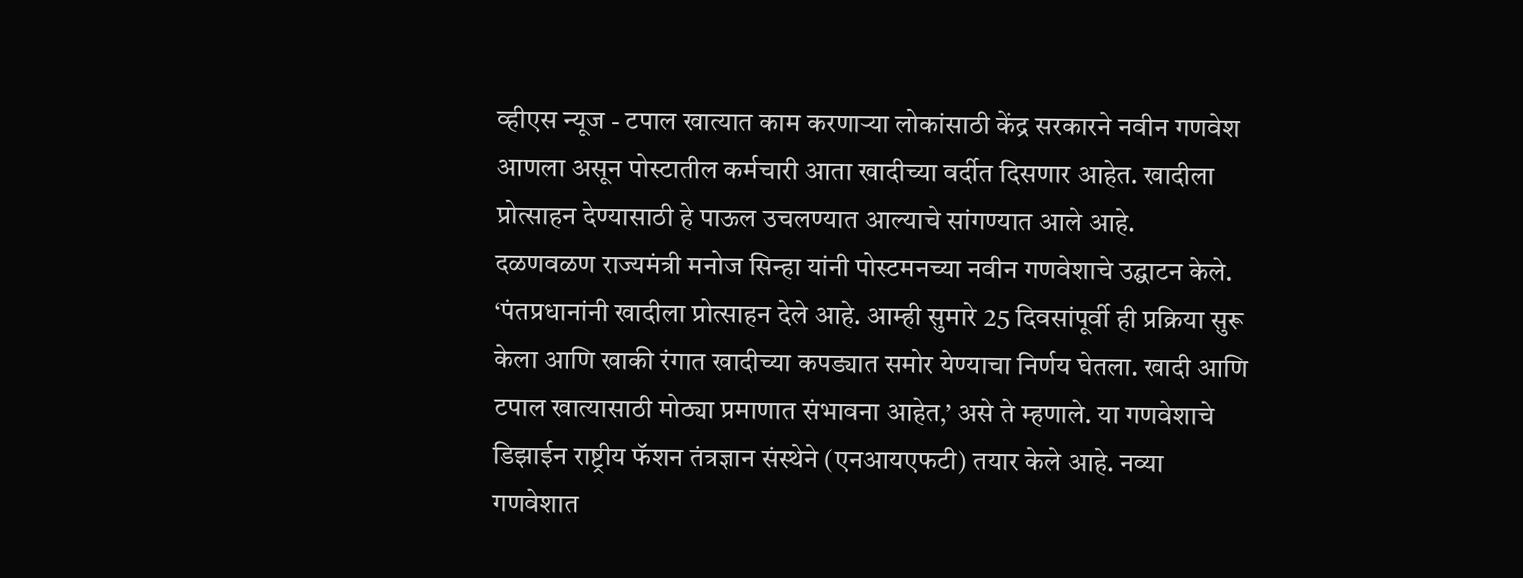व्हीएस न्यूज - टपाल खात्यात काम करणाऱ्या लोकांसाठी केंद्र सरकारने नवीन गणवेश आणला असून पोस्टातील कर्मचारी आता खादीच्या वर्दीत दिसणार आहेत. खादीला प्रोत्साहन देण्यासाठी हे पाऊल उचलण्यात आल्याचे सांगण्यात आले आहे.
दळणवळण राज्यमंत्री मनोज सिन्हा यांनी पोस्टमनच्या नवीन गणवेशाचे उद्घाटन केले. ‘पंतप्रधानांनी खादीला प्रोत्साहन देले आहे. आम्ही सुमारे 25 दिवसांपूर्वी ही प्रक्रिया सुरू केला आणि खाकी रंगात खादीच्या कपड्यात समोर येण्याचा निर्णय घेतला. खादी आणि टपाल खात्यासाठी मोठ्या प्रमाणात संभावना आहेत,’ असे ते म्हणाले. या गणवेशाचे डिझाईन राष्ट्रीय फॅशन तंत्रज्ञान संस्थेने (एनआयएफटी) तयार केले आहे. नव्या गणवेशात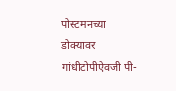पोस्टमनच्या डोक्यावर गांधीटोपीऐवजी पी-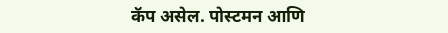कॅप असेल. पोस्टमन आणि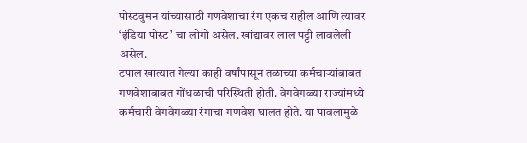पोस्टवुमन यांच्यासाठी गणवेशाचा रंग एकच राहील आणि त्यावर ‘इंडिया पोस्ट’ चा लोगो असेल. खांद्यावर लाल पट्टी लावलेली असेल.
टपाल खात्यात गेल्या काही वर्षांपासून तळाच्या कर्मचाऱ्यांबाबत गणवेशाबाबत गोंधळाची परिस्थिती होती. वेगवेगळ्या राज्यांमध्ये कर्मचारी वेगवेगळ्या रंगाचा गणवेश घालत होते. या पावलामुळे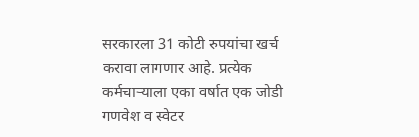सरकारला 31 कोटी रुपयांचा खर्च करावा लागणार आहे. प्रत्येक कर्मचाऱ्याला एका वर्षात एक जोडी गणवेश व स्वेटर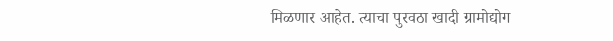मिळणार आहेत. त्याचा पुरवठा खादी ग्रामोद्योग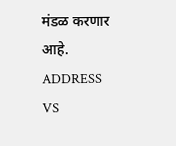मंडळ करणार आहे.
ADDRESS
VS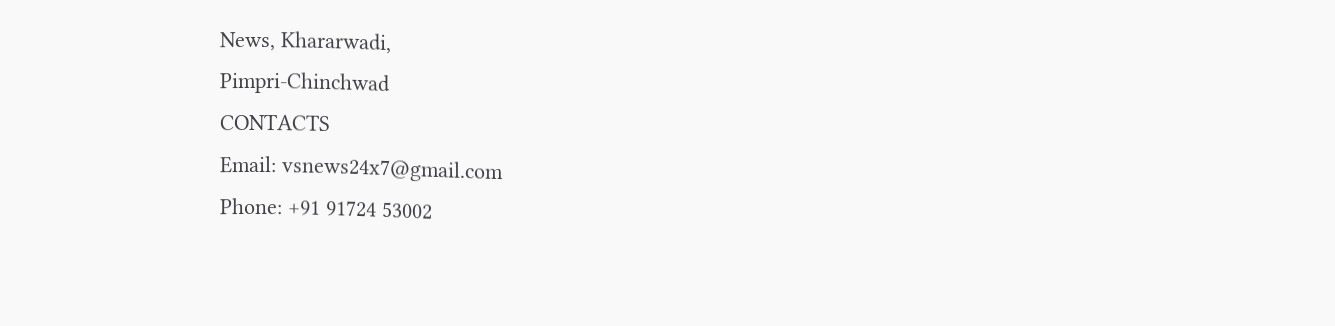News, Khararwadi,
Pimpri-Chinchwad
CONTACTS
Email: vsnews24x7@gmail.com
Phone: +91 91724 53002